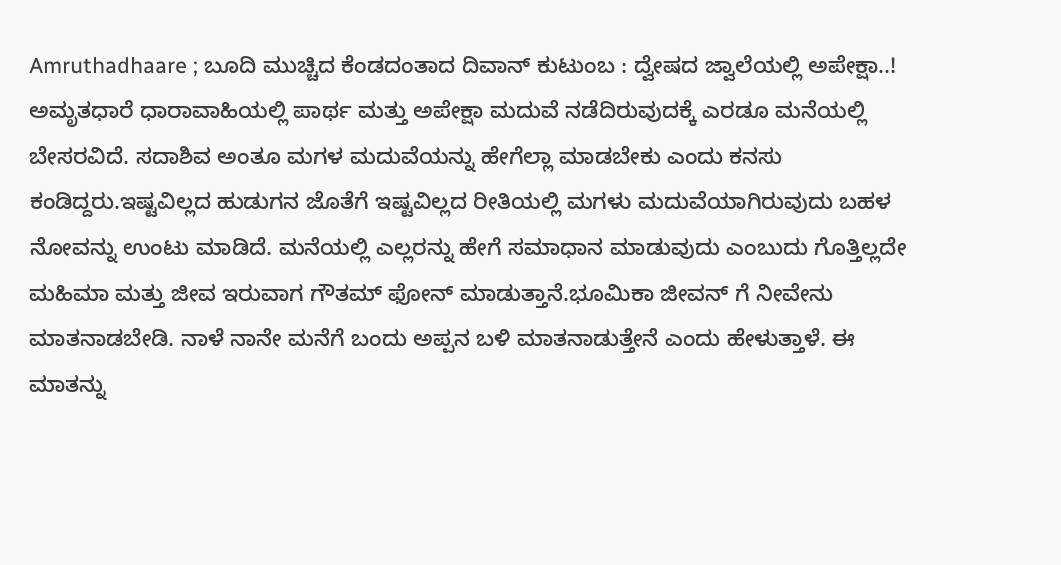Amruthadhaare ; ಬೂದಿ ಮುಚ್ಚಿದ ಕೆಂಡದಂತಾದ ದಿವಾನ್ ಕುಟುಂಬ : ದ್ವೇಷದ ಜ್ವಾಲೆಯಲ್ಲಿ ಅಪೇಕ್ಷಾ..!
ಅಮೃತಧಾರೆ ಧಾರಾವಾಹಿಯಲ್ಲಿ ಪಾರ್ಥ ಮತ್ತು ಅಪೇಕ್ಷಾ ಮದುವೆ ನಡೆದಿರುವುದಕ್ಕೆ ಎರಡೂ ಮನೆಯಲ್ಲಿ ಬೇಸರವಿದೆ. ಸದಾಶಿವ ಅಂತೂ ಮಗಳ ಮದುವೆಯನ್ನು ಹೇಗೆಲ್ಲಾ ಮಾಡಬೇಕು ಎಂದು ಕನಸು ಕಂಡಿದ್ದರು.ಇಷ್ಟವಿಲ್ಲದ ಹುಡುಗನ ಜೊತೆಗೆ ಇಷ್ಟವಿಲ್ಲದ ರೀತಿಯಲ್ಲಿ ಮಗಳು ಮದುವೆಯಾಗಿರುವುದು ಬಹಳ ನೋವನ್ನು ಉಂಟು ಮಾಡಿದೆ. ಮನೆಯಲ್ಲಿ ಎಲ್ಲರನ್ನು ಹೇಗೆ ಸಮಾಧಾನ ಮಾಡುವುದು ಎಂಬುದು ಗೊತ್ತಿಲ್ಲದೇ ಮಹಿಮಾ ಮತ್ತು ಜೀವ ಇರುವಾಗ ಗೌತಮ್ ಫೋನ್ ಮಾಡುತ್ತಾನೆ.ಭೂಮಿಕಾ ಜೀವನ್ ಗೆ ನೀವೇನು ಮಾತನಾಡಬೇಡಿ. ನಾಳೆ ನಾನೇ ಮನೆಗೆ ಬಂದು ಅಪ್ಪನ ಬಳಿ ಮಾತನಾಡುತ್ತೇನೆ ಎಂದು ಹೇಳುತ್ತಾಳೆ. ಈ ಮಾತನ್ನು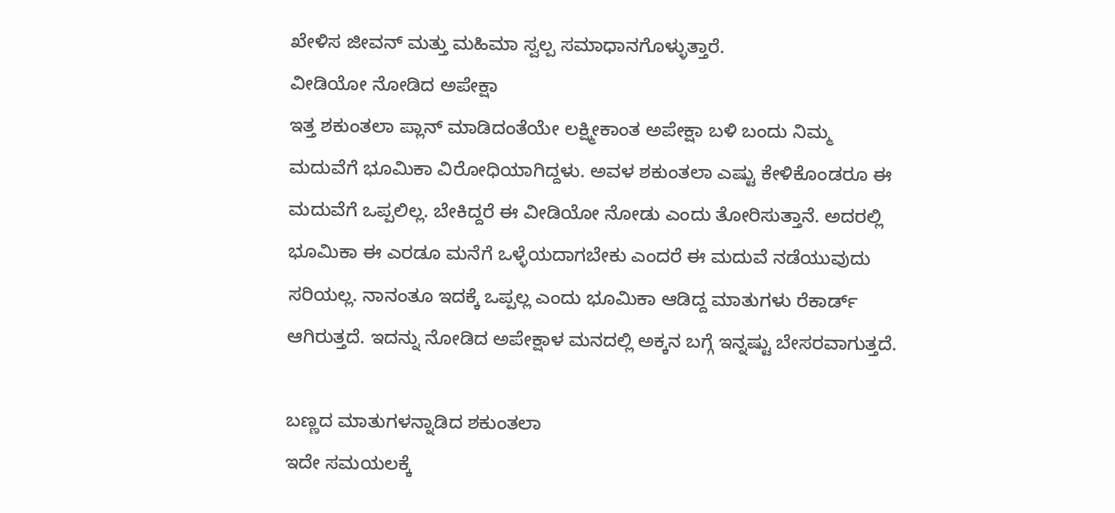ಖೇಳಿಸ ಜೀವನ್ ಮತ್ತು ಮಹಿಮಾ ಸ್ವಲ್ಪ ಸಮಾಧಾನಗೊಳ್ಳುತ್ತಾರೆ.
ವೀಡಿಯೋ ನೋಡಿದ ಅಪೇಕ್ಷಾ
ಇತ್ತ ಶಕುಂತಲಾ ಪ್ಲಾನ್ ಮಾಡಿದಂತೆಯೇ ಲಕ್ಷ್ಮೀಕಾಂತ ಅಪೇಕ್ಷಾ ಬಳಿ ಬಂದು ನಿಮ್ಮ ಮದುವೆಗೆ ಭೂಮಿಕಾ ವಿರೋಧಿಯಾಗಿದ್ದಳು. ಅವಳ ಶಕುಂತಲಾ ಎಷ್ಟು ಕೇಳಿಕೊಂಡರೂ ಈ ಮದುವೆಗೆ ಒಪ್ಪಲಿಲ್ಲ. ಬೇಕಿದ್ದರೆ ಈ ವೀಡಿಯೋ ನೋಡು ಎಂದು ತೋರಿಸುತ್ತಾನೆ. ಅದರಲ್ಲಿ ಭೂಮಿಕಾ ಈ ಎರಡೂ ಮನೆಗೆ ಒಳ್ಳೆಯದಾಗಬೇಕು ಎಂದರೆ ಈ ಮದುವೆ ನಡೆಯುವುದು ಸರಿಯಲ್ಲ. ನಾನಂತೂ ಇದಕ್ಕೆ ಒಪ್ಪಲ್ಲ ಎಂದು ಭೂಮಿಕಾ ಆಡಿದ್ದ ಮಾತುಗಳು ರೆಕಾರ್ಡ್ ಆಗಿರುತ್ತದೆ. ಇದನ್ನು ನೋಡಿದ ಅಪೇಕ್ಷಾಳ ಮನದಲ್ಲಿ ಅಕ್ಕನ ಬಗ್ಗೆ ಇನ್ನಷ್ಟು ಬೇಸರವಾಗುತ್ತದೆ.

ಬಣ್ಣದ ಮಾತುಗಳನ್ನಾಡಿದ ಶಕುಂತಲಾ
ಇದೇ ಸಮಯಲಕ್ಕೆ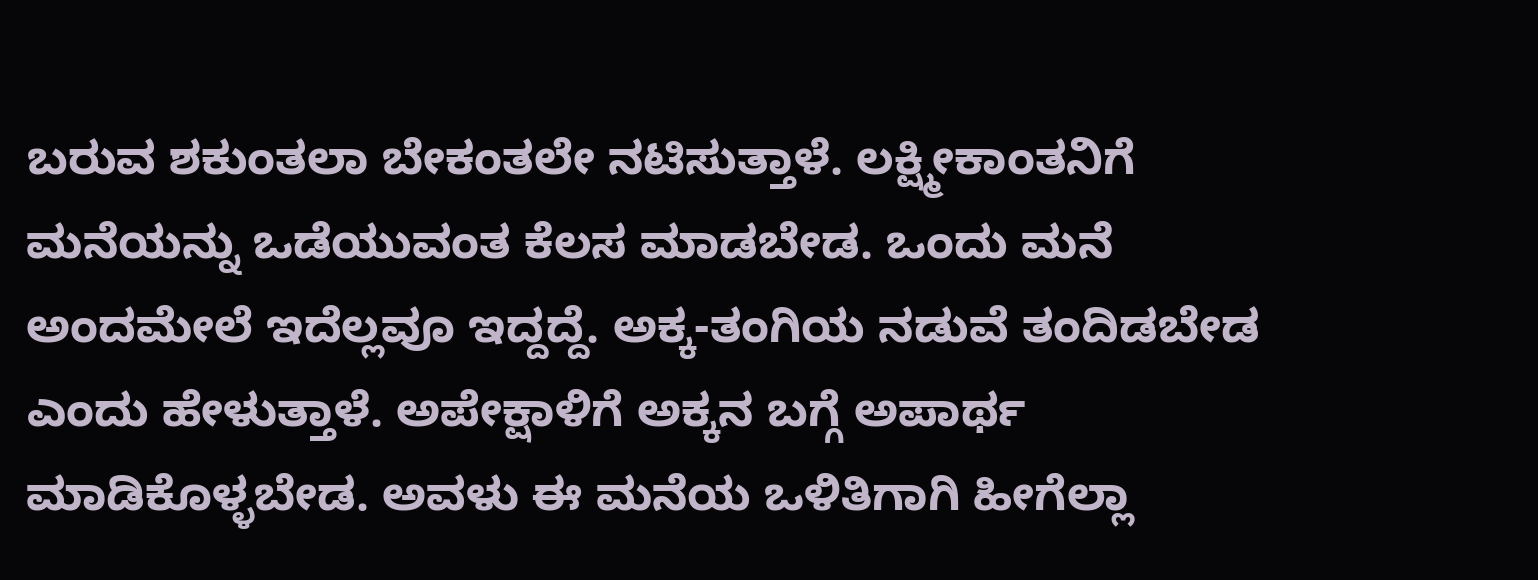ಬರುವ ಶಕುಂತಲಾ ಬೇಕಂತಲೇ ನಟಿಸುತ್ತಾಳೆ. ಲಕ್ಷ್ಮೀಕಾಂತನಿಗೆ ಮನೆಯನ್ನು ಒಡೆಯುವಂತ ಕೆಲಸ ಮಾಡಬೇಡ. ಒಂದು ಮನೆ ಅಂದಮೇಲೆ ಇದೆಲ್ಲವೂ ಇದ್ದದ್ದೆ. ಅಕ್ಕ-ತಂಗಿಯ ನಡುವೆ ತಂದಿಡಬೇಡ ಎಂದು ಹೇಳುತ್ತಾಳೆ. ಅಪೇಕ್ಷಾಳಿಗೆ ಅಕ್ಕನ ಬಗ್ಗೆ ಅಪಾರ್ಥ ಮಾಡಿಕೊಳ್ಳಬೇಡ. ಅವಳು ಈ ಮನೆಯ ಒಳಿತಿಗಾಗಿ ಹೀಗೆಲ್ಲಾ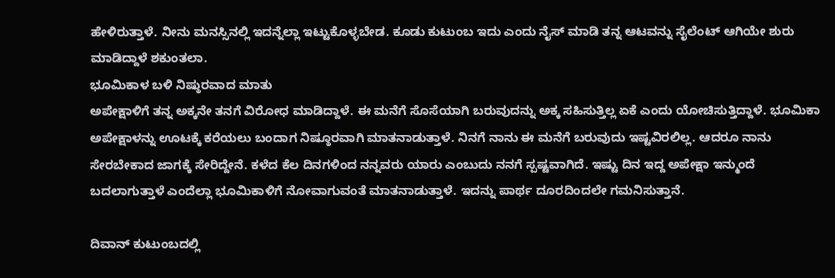ಹೇಳಿರುತ್ತಾಳೆ. ನೀನು ಮನಸ್ಸಿನಲ್ಲಿ ಇದನ್ನೆಲ್ಲಾ ಇಟ್ಟುಕೊಳ್ಳಬೇಡ. ಕೂಡು ಕುಟುಂಬ ಇದು ಎಂದು ನೈಸ್ ಮಾಡಿ ತನ್ನ ಆಟವನ್ನು ಸೈಲೆಂಟ್ ಆಗಿಯೇ ಶುರು ಮಾಡಿದ್ದಾಳೆ ಶಕುಂತಲಾ.
ಭೂಮಿಕಾಳ ಬಳಿ ನಿಷ್ಠುರವಾದ ಮಾತು
ಅಪೇಕ್ಷಾಳಿಗೆ ತನ್ನ ಅಕ್ಕನೇ ತನಗೆ ವಿರೋಧ ಮಾಡಿದ್ದಾಳೆ. ಈ ಮನೆಗೆ ಸೊಸೆಯಾಗಿ ಬರುವುದನ್ನು ಅಕ್ಕ ಸಹಿಸುತ್ತಿಲ್ಲ ಏಕೆ ಎಂದು ಯೋಚಿಸುತ್ತಿದ್ದಾಳೆ. ಭೂಮಿಕಾ ಅಪೇಕ್ಷಾಳನ್ನು ಊಟಕ್ಕೆ ಕರೆಯಲು ಬಂದಾಗ ನಿಷ್ಠೂರವಾಗಿ ಮಾತನಾಡುತ್ತಾಳೆ. ನಿನಗೆ ನಾನು ಈ ಮನೆಗೆ ಬರುವುದು ಇಷ್ಟವಿರಲಿಲ್ಲ. ಆದರೂ ನಾನು ಸೇರಬೇಕಾದ ಜಾಗಕ್ಕೆ ಸೇರಿದ್ದೇನೆ. ಕಳೆದ ಕೆಲ ದಿನಗಳಿಂದ ನನ್ನವರು ಯಾರು ಎಂಬುದು ನನಗೆ ಸ್ಪಷ್ಟವಾಗಿದೆ. ಇಷ್ಟು ದಿನ ಇದ್ದ ಅಪೇಕ್ಷಾ ಇನ್ಮುಂದೆ ಬದಲಾಗುತ್ತಾಳೆ ಎಂದೆಲ್ಲಾ ಭೂಮಿಕಾಳಿಗೆ ನೋವಾಗುವಂತೆ ಮಾತನಾಡುತ್ತಾಳೆ. ಇದನ್ನು ಪಾರ್ಥ ದೂರದಿಂದಲೇ ಗಮನಿಸುತ್ತಾನೆ.

ದಿವಾನ್ ಕುಟುಂಬದಲ್ಲಿ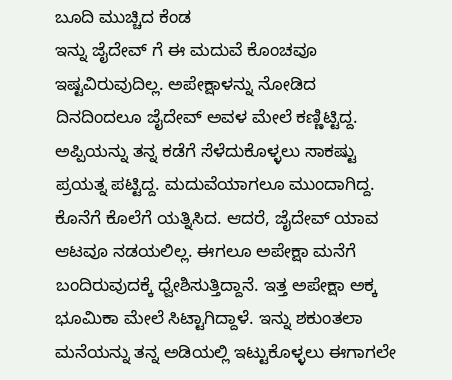ಬೂದಿ ಮುಚ್ಚಿದ ಕೆಂಡ
ಇನ್ನು ಜೈದೇವ್ ಗೆ ಈ ಮದುವೆ ಕೊಂಚವೂ ಇಷ್ಟವಿರುವುದಿಲ್ಲ. ಅಪೇಕ್ಷಾಳನ್ನು ನೋಡಿದ ದಿನದಿಂದಲೂ ಜೈದೇವ್ ಅವಳ ಮೇಲೆ ಕಣ್ಣಿಟ್ಟಿದ್ದ. ಅಪ್ಪಿಯನ್ನು ತನ್ನ ಕಡೆಗೆ ಸೆಳೆದುಕೊಳ್ಳಲು ಸಾಕಷ್ಟು ಪ್ರಯತ್ನ ಪಟ್ಟಿದ್ದ. ಮದುವೆಯಾಗಲೂ ಮುಂದಾಗಿದ್ದ. ಕೊನೆಗೆ ಕೊಲೆಗೆ ಯತ್ನಿಸಿದ. ಆದರೆ, ಜೈದೇವ್ ಯಾವ ಆಟವೂ ನಡಯಲಿಲ್ಲ. ಈಗಲೂ ಅಪೇಕ್ಷಾ ಮನೆಗೆ ಬಂದಿರುವುದಕ್ಕೆ ಧ್ವೇಶಿಸುತ್ತಿದ್ದಾನೆ. ಇತ್ತ ಅಪೇಕ್ಷಾ ಅಕ್ಕ ಭೂಮಿಕಾ ಮೇಲೆ ಸಿಟ್ಟಾಗಿದ್ದಾಳೆ. ಇನ್ನು ಶಕುಂತಲಾ ಮನೆಯನ್ನು ತನ್ನ ಅಡಿಯಲ್ಲಿ ಇಟ್ಟುಕೊಳ್ಳಲು ಈಗಾಗಲೇ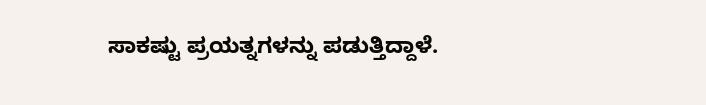ಸಾಕಷ್ಟು ಪ್ರಯತ್ನಗಳನ್ನು ಪಡುತ್ತಿದ್ದಾಳೆ.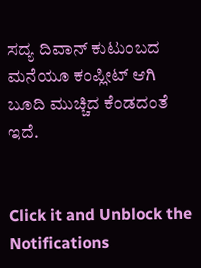ಸದ್ಯ ದಿವಾನ್ ಕುಟುಂಬದ ಮನೆಯೂ ಕಂಪ್ಲೀಟ್ ಆಗಿ ಬೂದಿ ಮುಚ್ಚಿದ ಕೆಂಡದಂತೆ ಇದೆ.


Click it and Unblock the Notifications